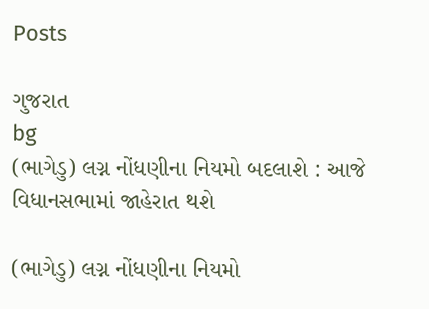Posts

ગુજરાત
bg
(ભાગેડુ) લગ્ન નોંધણીના નિયમો બદલાશે : આજે વિધાનસભામાં જાહેરાત થશે

(ભાગેડુ) લગ્ન નોંધણીના નિયમો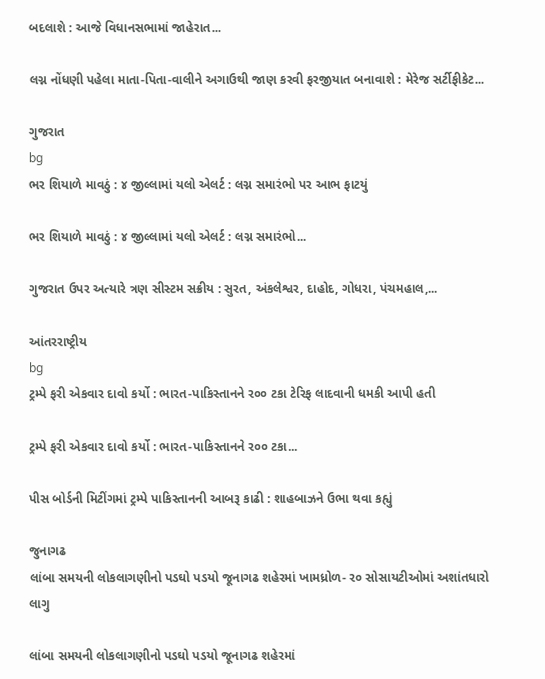બદલાશે : આજે વિધાનસભામાં જાહેરાત...

લગ્ન નોંધણી પહેલા માતા-પિતા-વાલીને અગાઉથી જાણ કરવી ફરજીયાત બનાવાશે : મેરેજ સર્ટીફીકેટ...

ગુજરાત
bg
ભર શિયાળે માવઠું : ૪ જીલ્લામાં યલો એલર્ટ : લગ્ન સમારંભો પર આભ ફાટયું

ભર શિયાળે માવઠું : ૪ જીલ્લામાં યલો એલર્ટ : લગ્ન સમારંભો...

ગુજરાત ઉપર અત્યારે ત્રણ સીસ્ટમ સક્રીય : સુરત, અંકલેશ્વર, દાહોદ, ગોધરા, પંચમહાલ,...

આંતરરાષ્ટ્રીય
bg
ટ્રમ્પે ફરી એકવાર દાવો કર્યો : ભારત-પાકિસ્તાનને ર૦૦ ટકા ટેરિફ લાદવાની ધમકી આપી હતી

ટ્રમ્પે ફરી એકવાર દાવો કર્યો : ભારત-પાકિસ્તાનને ર૦૦ ટકા...

પીસ બોર્ડની મિટીંગમાં ટ્રમ્પે પાકિસ્તાનની આબરૂ કાઢી : શાહબાઝને ઉભા થવા કહ્યું

જુનાગઢ
લાંબા સમયની લોકલાગણીનો પડઘો પડયો જૂનાગઢ શહેરમાં ખામધ્રોળ- ર૦ સોસાયટીઓમાં અશાંતધારો લાગુ

લાંબા સમયની લોકલાગણીનો પડઘો પડયો જૂનાગઢ શહેરમાં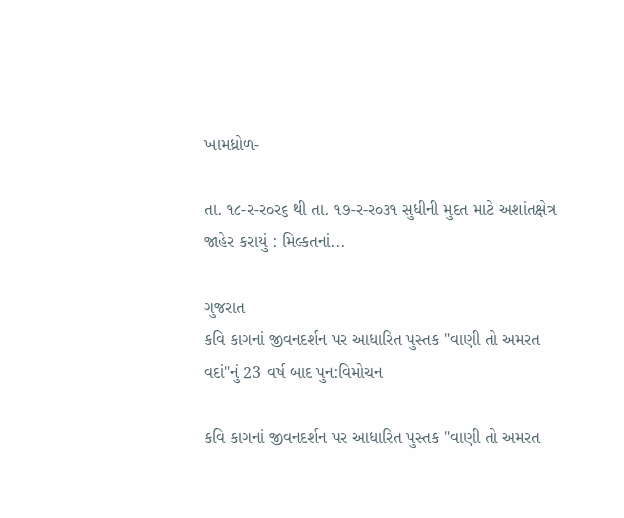ખામધ્રોળ-

તા. ૧૮-ર-ર૦ર૬ થી તા. ૧૭-ર-ર૦૩૧ સુધીની મુદત માટે અશાંતક્ષેત્ર જાહેર કરાયું : મિલ્કતનાં...

ગુજરાત
કવિ કાગનાં જીવનદર્શન પર આધારિત પુસ્તક "વાણી તો અમરત વદાં"નું 23 વર્ષ બાદ પુન:વિમોચન

કવિ કાગનાં જીવનદર્શન પર આધારિત પુસ્તક "વાણી તો અમરત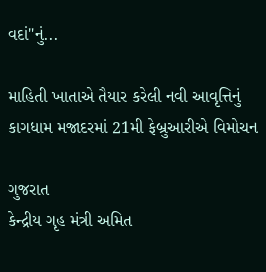વદાં"નું...

માહિતી ખાતાએ તૈયાર કરેલી નવી આવૃત્તિનું કાગધામ મજાદરમાં 21મી ફેબ્રુઆરીએ વિમોચન

ગુજરાત
કેન્દ્રીય ગૃહ મંત્રી અમિત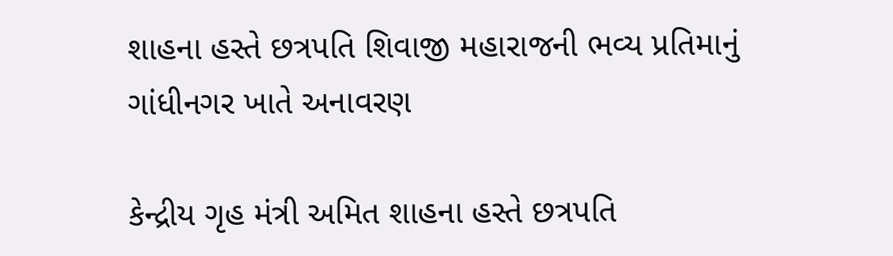શાહના હસ્તે છત્રપતિ શિવાજી મહારાજની ભવ્ય પ્રતિમાનું ગાંધીનગર ખાતે અનાવરણ

કેન્દ્રીય ગૃહ મંત્રી અમિત શાહના હસ્તે છત્રપતિ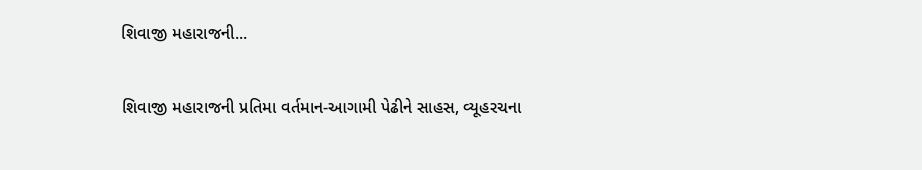શિવાજી મહારાજની...

શિવાજી મહારાજની પ્રતિમા વર્તમાન-આગામી પેઢીને સાહસ, વ્યૂહરચના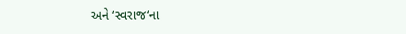અને ‘સ્વરાજ‘ના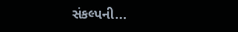સંકલ્પની...